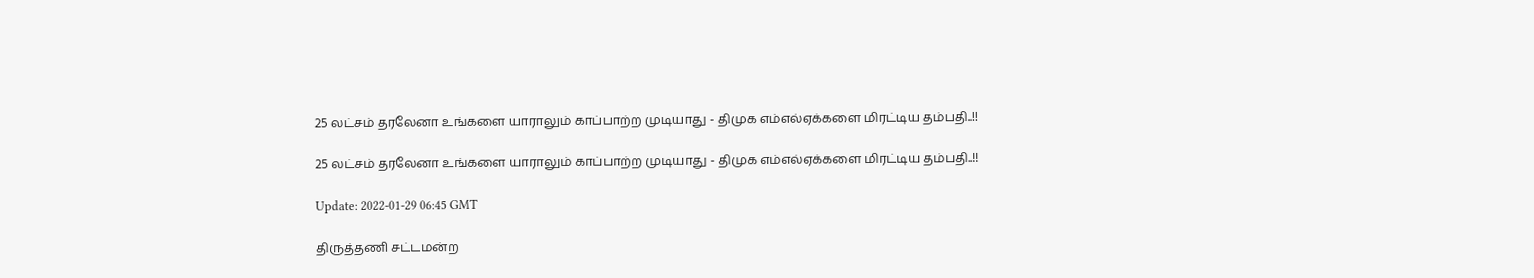25 லட்சம் தரலேனா உங்களை யாராலும் காப்பாற்ற முடியாது - திமுக எம்எல்ஏக்களை மிரட்டிய தம்பதி..!!

25 லட்சம் தரலேனா உங்களை யாராலும் காப்பாற்ற முடியாது - திமுக எம்எல்ஏக்களை மிரட்டிய தம்பதி..!!

Update: 2022-01-29 06:45 GMT

திருத்தணி சட்டமன்ற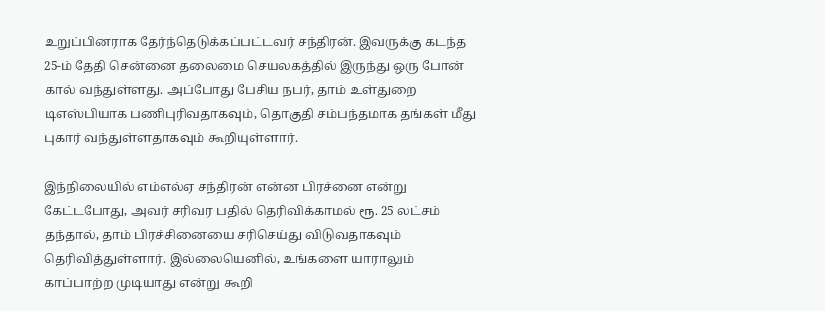உறுப்பினராக தேர்ந்தெடுக்கப்பட்டவர் சந்திரன். இவருக்கு கடந்த 25-ம் தேதி சென்னை தலைமை செயலகத்தில் இருந்து ஒரு போன் கால் வந்துள்ளது. அப்போது பேசிய நபர், தாம் உள்துறை டிஎஸ்பியாக பணிபுரிவதாகவும், தொகுதி சம்பந்தமாக தங்கள் மீது புகார் வந்துள்ளதாகவும் கூறியுள்ளார்.

இந்நிலையில் எம்எல்ஏ சந்திரன் என்ன பிரச்னை என்று கேட்டபோது, அவர் சரிவர பதில் தெரிவிக்காமல் ரூ. 25 லட்சம் தந்தால், தாம் பிரச்சினையை சரிசெய்து விடுவதாகவும் தெரிவித்துள்ளார். இல்லையெனில், உங்களை யாராலும் காப்பாற்ற முடியாது என்று கூறி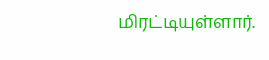மிரட்டியுள்ளார்.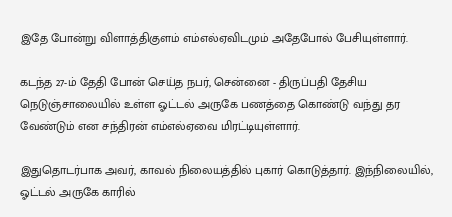இதே போன்று விளாத்திகுளம் எம்எல்ஏவிடமும் அதேபோல் பேசியுள்ளார்.

கடந்த 27-ம் தேதி போன் செய்த நபர், சென்னை - திருப்பதி தேசிய நெடுஞ்சாலையில் உள்ள ஓட்டல் அருகே பணத்தை கொண்டு வந்து தர வேண்டும் என சந்திரன் எம்எல்ஏவை மிரட்டியுள்ளார்.

இதுதொடர்பாக அவர், காவல் நிலையத்தில் புகார் கொடுத்தார். இந்நிலையில், ஓட்டல் அருகே காரில்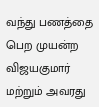வந்து பணத்தை பெற முயன்ற விஜயகுமார் மற்றும் அவரது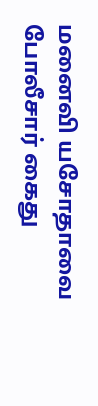மனைவி யசோதாவை போலீசார் கைது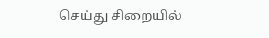செய்து சிறையில்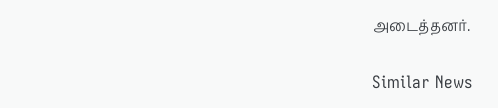அடைத்தனர்.

Similar News